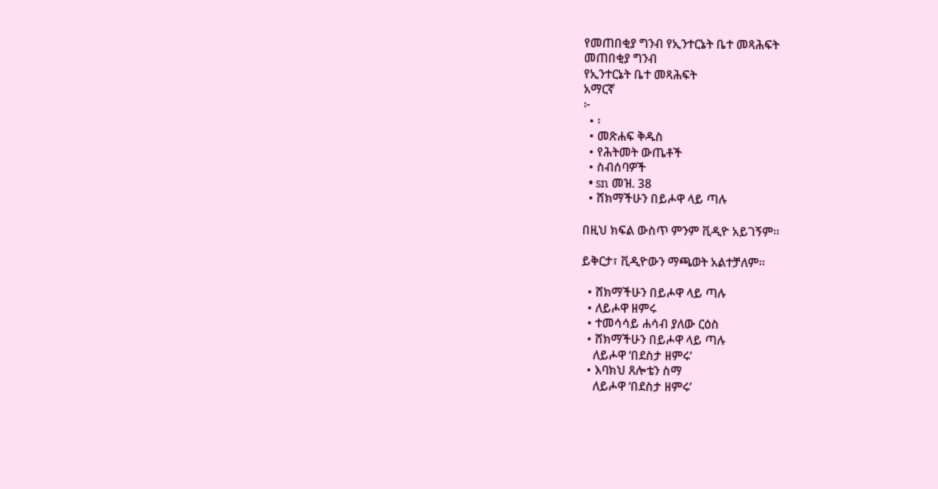የመጠበቂያ ግንብ የኢንተርኔት ቤተ መጻሕፍት
መጠበቂያ ግንብ
የኢንተርኔት ቤተ መጻሕፍት
አማርኛ
፦
  • ፡
  • መጽሐፍ ቅዱስ
  • የሕትመት ውጤቶች
  • ስብሰባዎች
  • sn መዝ. 38
  • ሸክማችሁን በይሖዋ ላይ ጣሉ

በዚህ ክፍል ውስጥ ምንም ቪዲዮ አይገኝም።

ይቅርታ፣ ቪዲዮውን ማጫወት አልተቻለም።

  • ሸክማችሁን በይሖዋ ላይ ጣሉ
  • ለይሖዋ ዘምሩ
  • ተመሳሳይ ሐሳብ ያለው ርዕስ
  • ሸክማችሁን በይሖዋ ላይ ጣሉ
    ለይሖዋ ‘በደስታ ዘምሩ’
  • እባክህ ጸሎቴን ስማ
    ለይሖዋ ‘በደስታ ዘምሩ’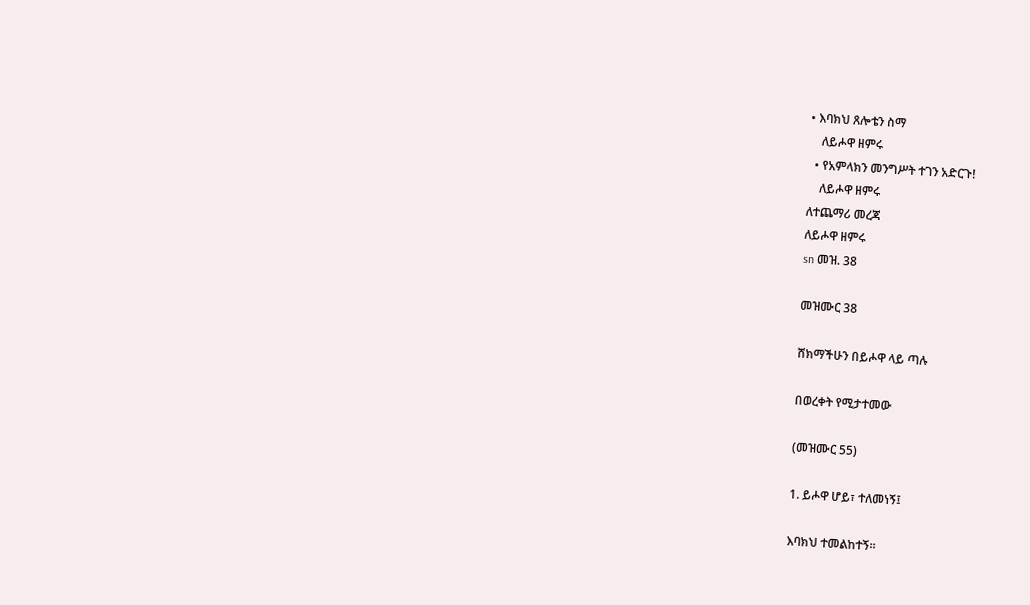• እባክህ ጸሎቴን ስማ
    ለይሖዋ ዘምሩ
  • የአምላክን መንግሥት ተገን አድርጉ!
    ለይሖዋ ዘምሩ
ለተጨማሪ መረጃ
ለይሖዋ ዘምሩ
sn መዝ. 38

መዝሙር 38

ሸክማችሁን በይሖዋ ላይ ጣሉ

በወረቀት የሚታተመው

(መዝሙር 55)

1. ይሖዋ ሆይ፣ ተለመነኝ፤

እባክህ ተመልከተኝ።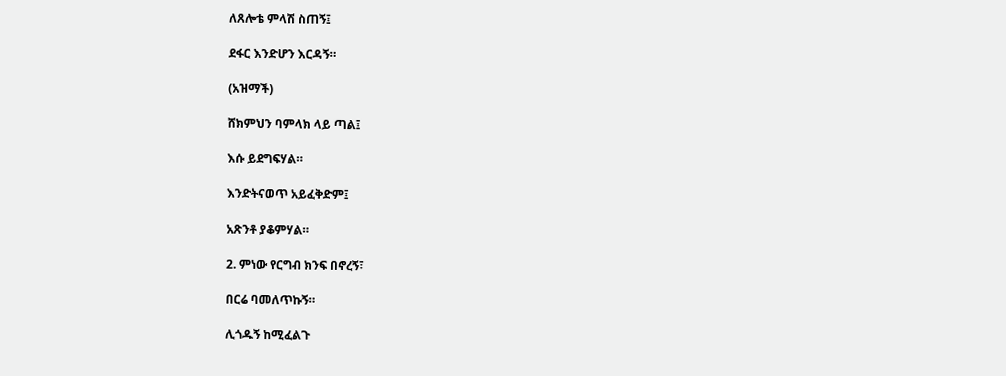ለጸሎቴ ምላሽ ስጠኝ፤

ደፋር እንድሆን እርዳኝ።

(አዝማች)

ሸክምህን ባምላክ ላይ ጣል፤

እሱ ይደግፍሃል።

እንድትናወጥ አይፈቅድም፤

አጽንቶ ያቆምሃል።

2. ምነው የርግብ ክንፍ በኖረኝ፣

በርሬ ባመለጥኩኝ።

ሊጎዱኝ ከሚፈልጉ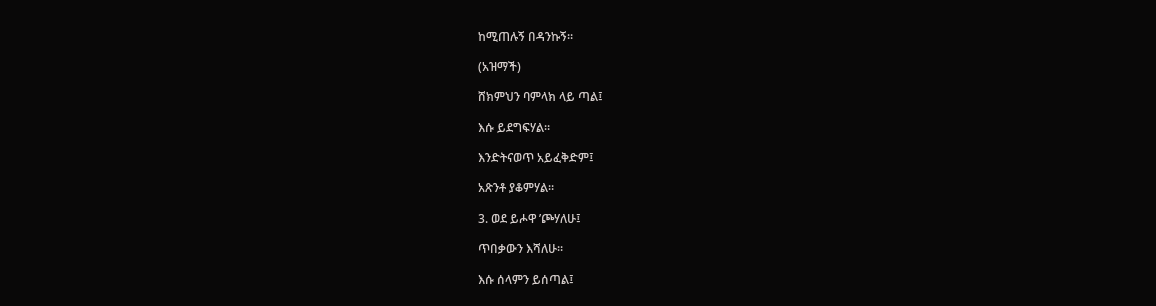ከሚጠሉኝ በዳንኩኝ።

(አዝማች)

ሸክምህን ባምላክ ላይ ጣል፤

እሱ ይደግፍሃል።

እንድትናወጥ አይፈቅድም፤

አጽንቶ ያቆምሃል።

3. ወደ ይሖዋ ’ጮሃለሁ፤

ጥበቃውን እሻለሁ።

እሱ ሰላምን ይሰጣል፤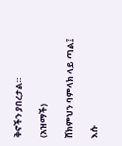ቅኖችን ያበረታል።

(አዝማች)

ሸክምህን ባምላክ ላይ ጣል፤

እሱ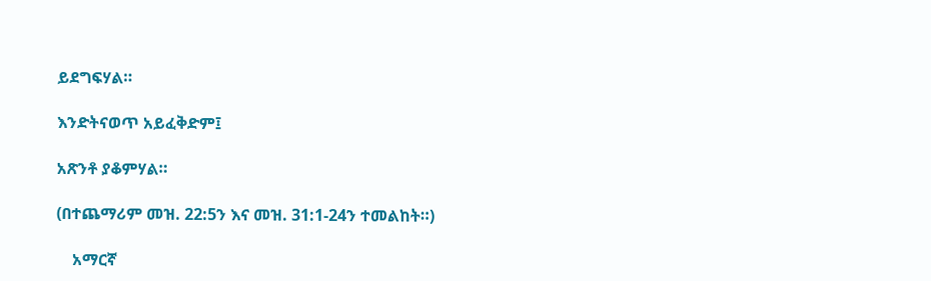ይደግፍሃል።

እንድትናወጥ አይፈቅድም፤

አጽንቶ ያቆምሃል።

(በተጨማሪም መዝ. 22:5ን እና መዝ. 31:1-24ን ተመልከት።)

    አማርኛ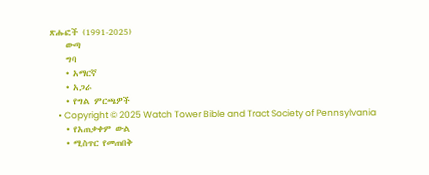ጽሑፎች (1991-2025)
    ውጣ
    ግባ
    • አማርኛ
    • አጋራ
    • የግል ምርጫዎች
    • Copyright © 2025 Watch Tower Bible and Tract Society of Pennsylvania
    • የአጠቃቀም ውል
    • ሚስጥር የመጠበቅ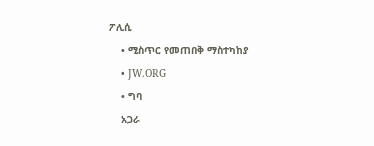ፖሊሲ
    • ሚስጥር የመጠበቅ ማስተካከያ
    • JW.ORG
    • ግባ
    አጋራ